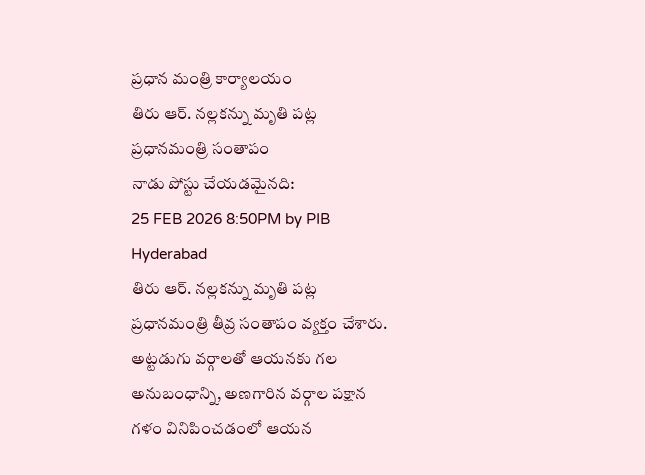ప్రధాన మంత్రి కార్యాలయం
తిరు ఆర్. నల్లకన్ను మృతి పట్ల ప్రధానమంత్రి సంతాపం
నాడు పోస్టు చేయడమైనది:
25 FEB 2026 8:50PM by PIB Hyderabad
తిరు ఆర్. నల్లకన్ను మృతి పట్ల ప్రధానమంత్రి తీవ్ర సంతాపం వ్యక్తం చేశారు. అట్టడుగు వర్గాలతో ఆయనకు గల అనుబంధాన్ని, అణగారిన వర్గాల పక్షాన గళం వినిపించడంలో ఆయన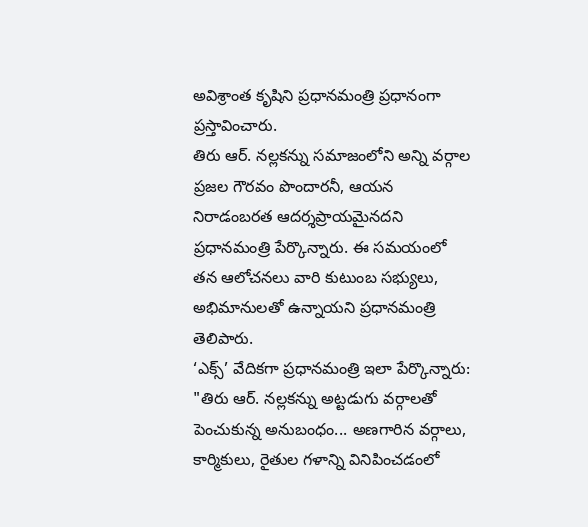అవిశ్రాంత కృషిని ప్రధానమంత్రి ప్రధానంగా ప్రస్తావించారు.
తిరు ఆర్. నల్లకన్ను సమాజంలోని అన్ని వర్గాల ప్రజల గౌరవం పొందారనీ, ఆయన నిరాడంబరత ఆదర్శప్రాయమైనదని ప్రధానమంత్రి పేర్కొన్నారు. ఈ సమయంలో తన ఆలోచనలు వారి కుటుంబ సభ్యులు, అభిమానులతో ఉన్నాయని ప్రధానమంత్రి తెలిపారు.
‘ఎక్స్’ వేదికగా ప్రధానమంత్రి ఇలా పేర్కొన్నారు:
"తిరు ఆర్. నల్లకన్ను అట్టడుగు వర్గాలతో పెంచుకున్న అనుబంధం... అణగారిన వర్గాలు, కార్మికులు, రైతుల గళాన్ని వినిపించడంలో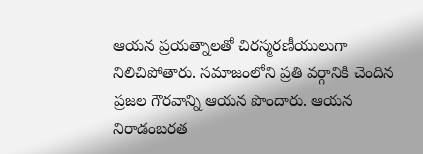ఆయన ప్రయత్నాలతో చిరస్మరణీయులుగా నిలిచిపోతారు. సమాజంలోని ప్రతి వర్గానికి చెందిన ప్రజల గౌరవాన్ని ఆయన పొందారు. ఆయన నిరాడంబరత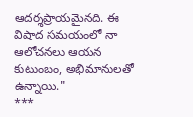ఆదర్శప్రాయమైనది. ఈ విషాద సమయంలో నా ఆలోచనలు ఆయన కుటుంబం, అభిమానులతో ఉన్నాయి."
***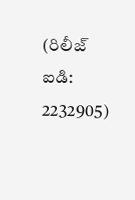(రిలీజ్ ఐడి: 2232905)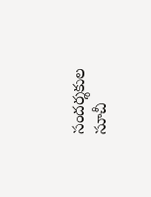సందర్శకుల సూచీ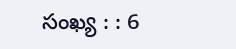సంఖ్య : : 6